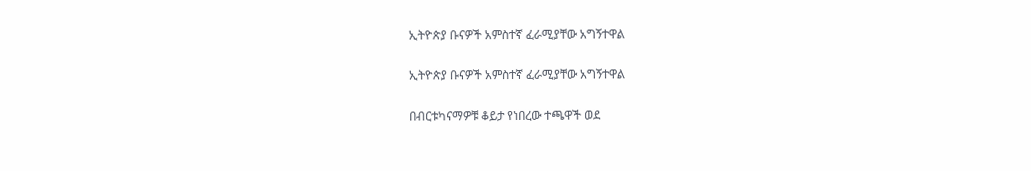ኢትዮጵያ ቡናዎች አምስተኛ ፈራሚያቸው አግኝተዋል

ኢትዮጵያ ቡናዎች አምስተኛ ፈራሚያቸው አግኝተዋል

በብርቱካናማዎቹ ቆይታ የነበረው ተጫዋች ወደ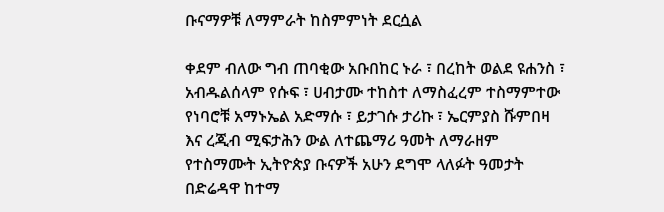ቡናማዎቹ ለማምራት ከስምምነት ደርሷል

ቀደም ብለው ግብ ጠባቂው አቡበከር ኑራ ፣ በረከት ወልደ ዩሐንስ ፣ አብዱልሰላም የሱፍ ፣ ሀብታሙ ተከስተ ለማስፈረም ተስማምተው የነባሮቹ አማኑኤል አድማሱ ፣ ይታገሱ ታሪኩ ፣ ኤርምያስ ሹምበዛ እና ረጂብ ሚፍታሕን ውል ለተጨማሪ ዓመት ለማራዘም የተስማሙት ኢትዮጵያ ቡናዎች አሁን ደግሞ ላለፉት ዓመታት በድሬዳዋ ከተማ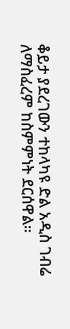ቆይታ ያደረገውን ተከላካዩ ድል አዲስ ገብሬ ለማስፈረም ከስምምነት ደርሰዋል።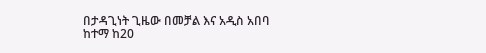በታዳጊነት ጊዜው በመቻል እና አዲስ አበባ ከተማ ከ20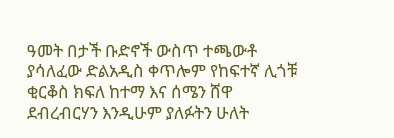ዓመት በታች ቡድኖች ውስጥ ተጫውቶ ያሳለፈው ድልአዲስ ቀጥሎም የከፍተኛ ሊጎቹ ቂርቆስ ክፍለ ከተማ እና ሰሜን ሸዋ ደብረብርሃን እንዲሁም ያለፉትን ሁለት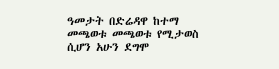ዓመታት በድሬዳዋ ከተማ መጫወቱ መጫወቱ የሚታወስ ሲሆን አሁን ደግሞ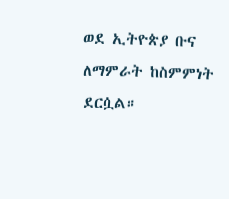ወደ ኢትዮጵያ ቡና ለማምራት ከስምምነት ደርሷል።